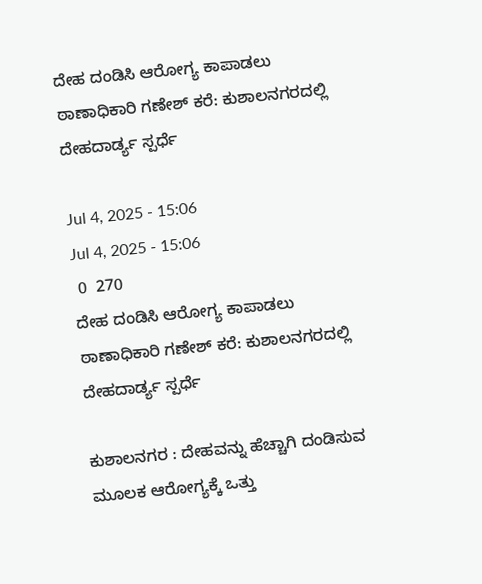ದೇಹ ದಂಡಿಸಿ ಆರೋಗ್ಯ ಕಾಪಾಡಲು ಠಾಣಾಧಿಕಾರಿ ಗಣೇಶ್ ಕರೆ: ಕುಶಾಲನಗರದಲ್ಲಿ ದೇಹದಾರ್ಡ್ಯ ಸ್ಪರ್ಧೆ

Jul 4, 2025 - 15:06
Jul 4, 2025 - 15:06
 0  270
ದೇಹ ದಂಡಿಸಿ ಆರೋಗ್ಯ ಕಾಪಾಡಲು ಠಾಣಾಧಿಕಾರಿ ಗಣೇಶ್ ಕರೆ: ಕುಶಾಲನಗರದಲ್ಲಿ ದೇಹದಾರ್ಡ್ಯ ಸ್ಪರ್ಧೆ

ಕುಶಾಲನಗರ : ದೇಹವನ್ನು ಹೆಚ್ಚಾಗಿ ದಂಡಿಸುವ ಮೂಲಕ ಆರೋಗ್ಯಕ್ಕೆ ಒತ್ತು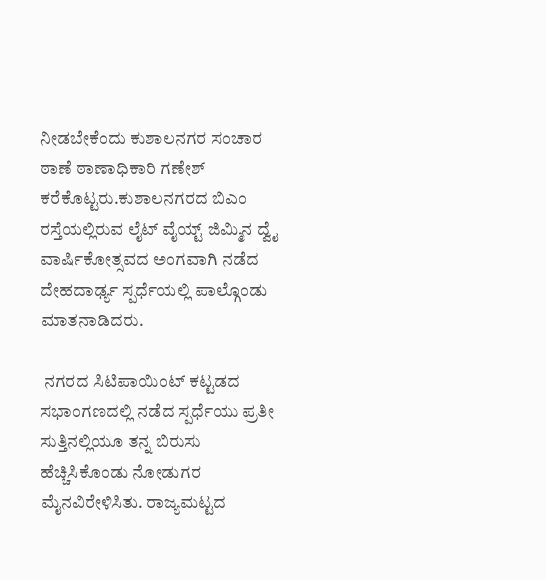ನೀಡಬೇಕೆಂದು ಕುಶಾಲನಗರ ಸಂಚಾರ ಠಾಣೆ ಠಾಣಾಧಿಕಾರಿ ಗಣೇಶ್ ಕರೆಕೊಟ್ಟರು.ಕುಶಾಲನಗರದ ಬಿಎಂ ರಸ್ತೆಯಲ್ಲಿರುವ ಲೈಟ್ ವೈಯ್ಟ್ ಜಿಮ್ಮಿನ ದ್ವೈ ವಾರ್ಷಿಕೋತ್ಸವದ ಅಂಗವಾಗಿ ನಡೆದ ದೇಹದಾರ್ಢ್ಯ ಸ್ಪರ್ಧೆಯಲ್ಲಿ ಪಾಲ್ಗೊಂಡು ಮಾತನಾಡಿದರು.

 ನಗರದ ಸಿಟಿಪಾಯಿಂಟ್ ಕಟ್ಟಡದ ಸಭಾಂಗಣದಲ್ಲಿ ನಡೆದ ಸ್ಪರ್ಧೆಯು ಪ್ರತೀ ಸುತ್ತಿನಲ್ಲಿಯೂ ತನ್ನ ಬಿರುಸು ಹೆಚ್ಚಿಸಿಕೊಂಡು ನೋಡುಗರ ಮೈನವಿರೇಳಿಸಿತು. ರಾಜ್ಯಮಟ್ಟದ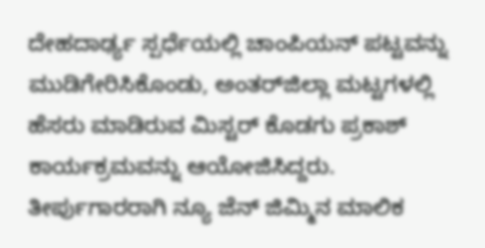ದೇಹದಾರ್ಢ್ಯ ಸ್ಪರ್ಧೆಯಲ್ಲಿ ಚಾಂಪಿಯನ್ ಪಟ್ಟವನ್ನು ಮುಡಿಗೇರಿಸಿಕೊಂಡು, ಅಂತರ್‌ಜಿಲ್ಲಾ ಮಟ್ಟಗಳಲ್ಲಿ ಹೆಸರು ಮಾಡಿರುವ ಮಿಸ್ಟರ್ ಕೊಡಗು ಪ್ರಕಾಶ್‌ ಕಾರ್ಯಕ್ರಮವನ್ನು ಆಯೋಜಿಸಿದ್ದರು. ತೀರ್ಪುಗಾರರಾಗಿ ನ್ಯೂ ಜೆನ್ ಜಿಮ್ಮಿನ ಮಾಲಿಕ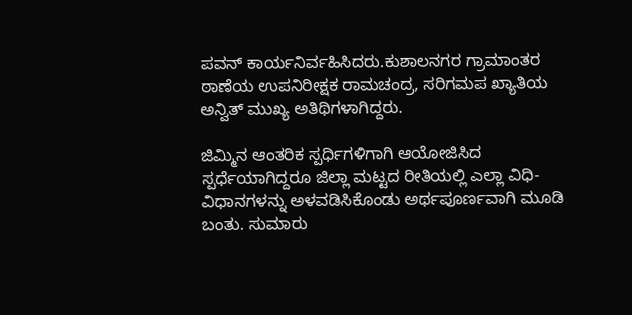ಪವನ್ ಕಾರ್ಯನಿರ್ವಹಿಸಿದರು.ಕುಶಾಲನಗರ ಗ್ರಾಮಾಂತರ ಠಾಣೆಯ ಉಪನಿರೀಕ್ಷಕ ರಾಮಚಂದ್ರ, ಸರಿಗಮಪ ಖ್ಯಾತಿಯ ಅನ್ವಿತ್ ಮುಖ್ಯ ಅತಿಥಿಗಳಾಗಿದ್ದರು.

ಜಿಮ್ಮಿನ ಆಂತರಿಕ ಸ್ಪರ್ಧಿಗಳಿಗಾಗಿ ಆಯೋಜಿಸಿದ ಸ್ಪರ್ಧೆಯಾಗಿದ್ದರೂ ಜಿಲ್ಲಾ ಮಟ್ಟದ ರೀತಿಯಲ್ಲಿ ಎಲ್ಲಾ ವಿಧಿ-ವಿಧಾನಗಳನ್ನು ಅಳವಡಿಸಿಕೊಂಡು ಅರ್ಥಪೂರ್ಣವಾಗಿ ಮೂಡಿ ಬಂತು. ಸುಮಾರು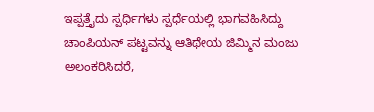ಇಪ್ಪತ್ತೈದು ಸ್ಪರ್ಧಿಗಳು ಸ್ಪರ್ಧೆಯಲ್ಲಿ ಭಾಗವಹಿಸಿದ್ದು ಚಾಂಪಿಯನ್ ಪಟ್ಟವನ್ನು ಆತಿಥೇಯ ಜಿಮ್ಮಿನ ಮಂಜು ಅಲಂಕರಿಸಿದರೆ,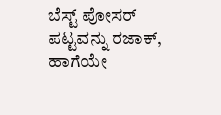ಬೆಸ್ಟ್ ಪೋಸರ್ ಪಟ್ಟವನ್ನು ರಜಾಕ್, ಹಾಗೆಯೇ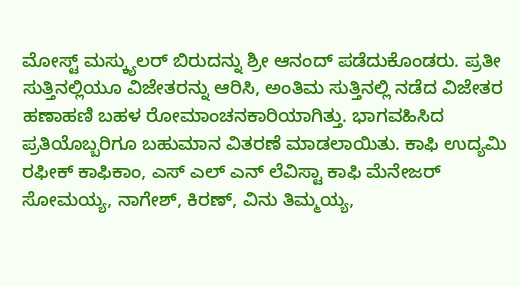ಮೋಸ್ಟ್ ಮಸ್ಕ್ಯುಲರ್ ಬಿರುದನ್ನು ಶ್ರೀ ಆನಂದ್ ಪಡೆದುಕೊಂಡರು. ಪ್ರತೀ ಸುತ್ತಿನಲ್ಲಿಯೂ ವಿಜೇತರನ್ನು ಆರಿಸಿ, ಅಂತಿಮ ಸುತ್ತಿನಲ್ಲಿ ನಡೆದ ವಿಜೇತರ ಹಣಾಹಣಿ ಬಹಳ ರೋಮಾಂಚನಕಾರಿಯಾಗಿತ್ತು. ಭಾಗವಹಿಸಿದ ಪ್ರತಿಯೊಬ್ಬರಿಗೂ ಬಹುಮಾನ ವಿತರಣೆ ಮಾಡಲಾಯಿತು. ಕಾಫಿ ಉದ್ಯಮಿ ರಫೀಕ್ ಕಾಫಿಕಾಂ, ಎಸ್ ಎಲ್ ಎನ್ ಲೆವಿಸ್ಟಾ ಕಾಫಿ ಮೆನೇಜರ್ ಸೋಮಯ್ಯ, ನಾಗೇಶ್, ಕಿರಣ್, ವಿನು ತಿಮ್ಮಯ್ಯ,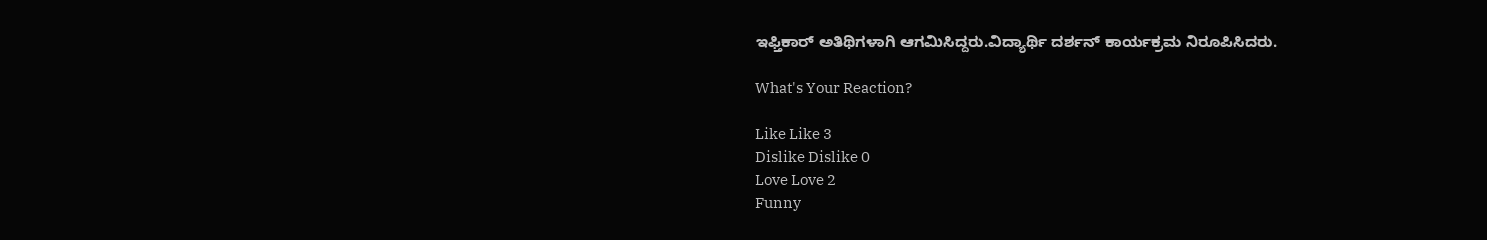ಇಫ್ತಿಕಾರ್ ಅತಿಥಿಗಳಾಗಿ ಆಗಮಿಸಿದ್ದರು.ವಿದ್ಯಾರ್ಥಿ ದರ್ಶನ್ ಕಾರ್ಯಕ್ರಮ ನಿರೂಪಿಸಿದರು.

What's Your Reaction?

Like Like 3
Dislike Dislike 0
Love Love 2
Funny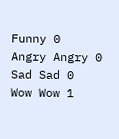Funny 0
Angry Angry 0
Sad Sad 0
Wow Wow 1